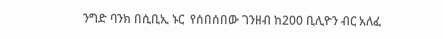ንግድ ባንክ በሲቢኢ ኑር  የሰበሰበው ገንዘብ ከ200 ቢሊዮን ብር አለፈ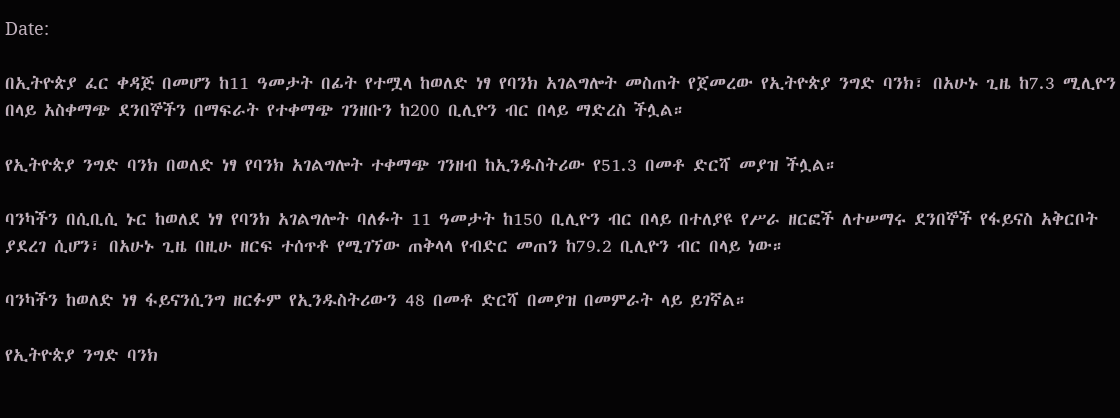Date:

በኢትዮጵያ ፈር ቀዳጅ በመሆን ከ11 ዓመታት በፊት የተሟላ ከወለድ ነፃ የባንክ አገልግሎት መስጠት የጀመረው የኢትዮጵያ ንግድ ባንክ፣ በአሁኑ ጊዜ ከ7.3 ሚሊዮን በላይ አስቀማጭ ደንበኞችን በማፍራት የተቀማጭ ገንዘቡን ከ200 ቢሊዮን ብር በላይ ማድረስ ችሏል።

የኢትዮጵያ ንግድ ባንክ በወለድ ነፃ የባንክ አገልግሎት ተቀማጭ ገንዘብ ከኢንዱስትሪው የ51.3 በመቶ ድርሻ መያዝ ችሏል።

ባንካችን በሲቢሲ ኑር ከወለደ ነፃ የባንክ አገልግሎት ባለፉት 11 ዓመታት ከ150 ቢሊዮን ብር በላይ በተለያዩ የሥራ ዘርፎች ለተሠማሩ ደንበኞች የፋይናስ አቅርቦት ያደረገ ሲሆን፣ በአሁኑ ጊዜ በዚሁ ዘርፍ ተሰጥቶ የሚገኘው ጠቅላላ የብድር መጠን ከ79.2 ቢሊዮን ብር በላይ ነው።

ባንካችን ከወለድ ነፃ ፋይናንሲንግ ዘርፉም የኢንዱስትሪውን 48 በመቶ ድርሻ በመያዝ በመምራት ላይ ይገኛል።

የኢትዮጵያ ንግድ ባንክ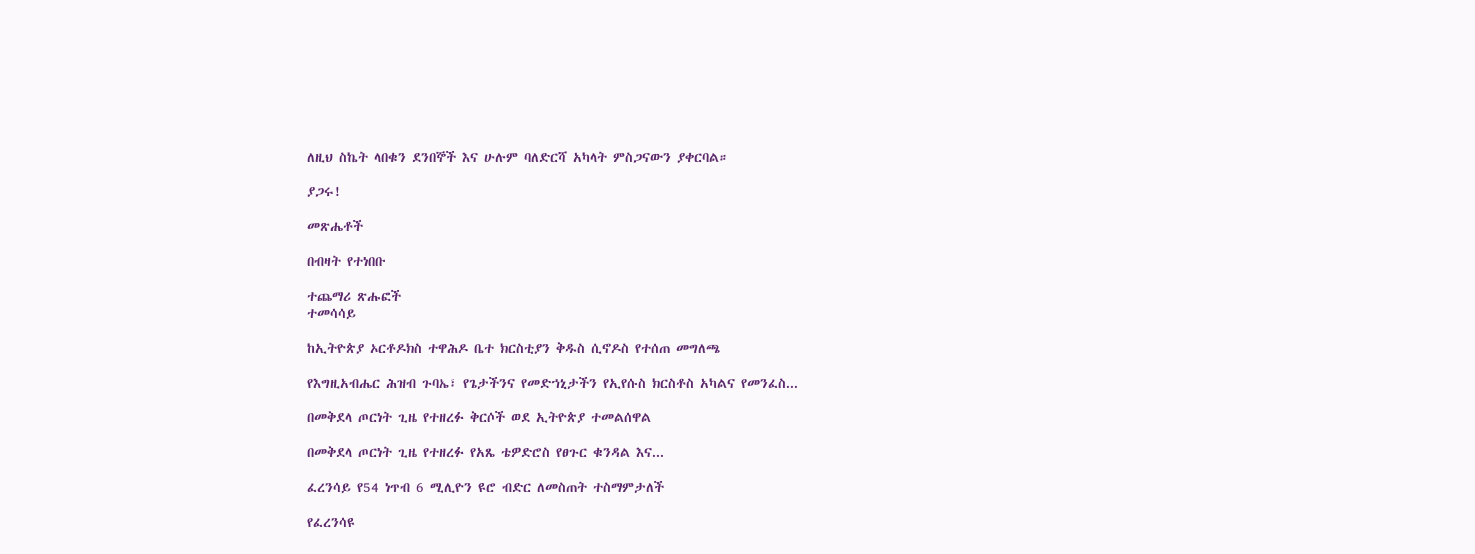ለዚህ ስኬት ላበቁን ደንበኞች እና ሁሉም ባለድርሻ አካላት ምስጋናውን ያቀርባል።

ያጋሩ!

መጽሔቶች

በብዛት የተነበቡ

ተጨማሪ ጽሑፎች
ተመሳሳይ

ከኢትዮጵያ ኦርቶዶክስ ተዋሕዶ ቤተ ክርስቲያን ቅዱስ ሲኖዶስ የተሰጠ መግለጫ

የእግዚአብሔር ሕዝብ ጉባኤ፣ የጌታችንና የመድኀኒታችን የኢየሱስ ክርስቶስ አካልና የመንፈስ...

በመቅደላ ጦርነት ጊዜ የተዘረፉ ቅርሶች ወደ ኢትዮጵያ ተመልሰዋል

በመቅደላ ጦርነት ጊዜ የተዘረፉ የአጼ ቴዎድሮስ የፀጉር ቁንዳል እና...

ፈረንሳይ የ54 ነጥብ 6 ሚሊዮን ዩሮ ብድር ለመስጠት ተስማምታለች

የፈረንሳዩ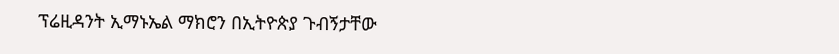ፕሬዚዳንት ኢማኑኤል ማክሮን በኢትዮጵያ ጉብኝታቸው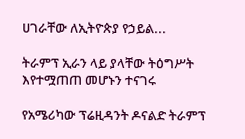ሀገራቸው ለኢትዮጵያ የኃይል...

ትራምፕ ኢራን ላይ ያላቸው ትዕግሥት እየተሟጠጠ መሆኑን ተናገሩ

የአሜሪካው ፕሬዚዳንት ዶናልድ ትራምፕ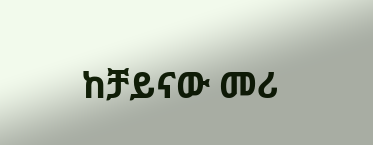ከቻይናው መሪ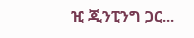ዢ ጂንፒንግ ጋር...